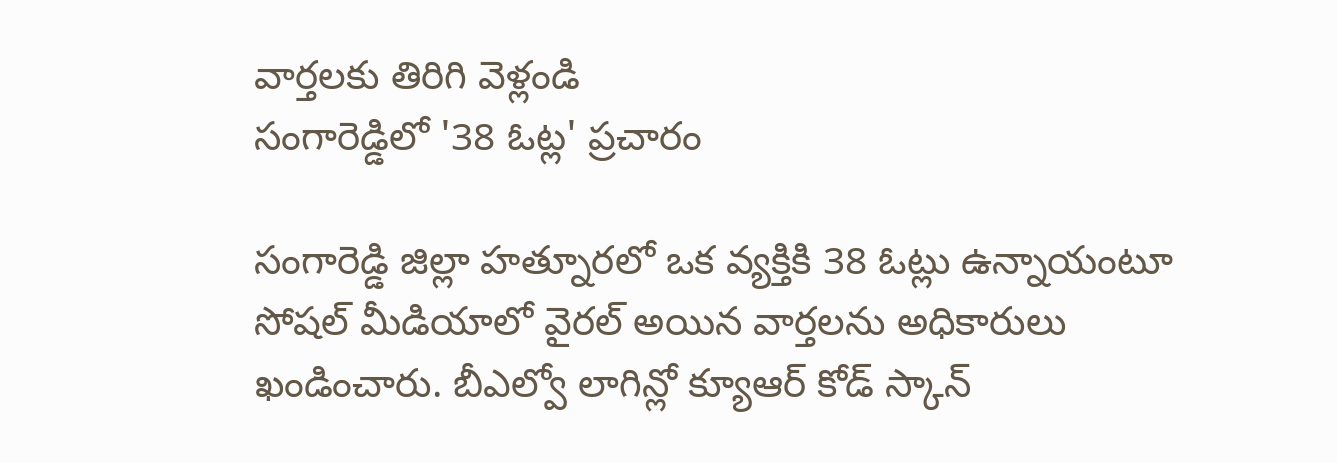వార్తలకు తిరిగి వెళ్లండి
సంగారెడ్డిలో '38 ఓట్ల' ప్రచారం

సంగారెడ్డి జిల్లా హత్నూరలో ఒక వ్యక్తికి 38 ఓట్లు ఉన్నాయంటూ సోషల్ మీడియాలో వైరల్ అయిన వార్తలను అధికారులు ఖండించారు. బీఎల్వో లాగిన్లో క్యూఆర్ కోడ్ స్కాన్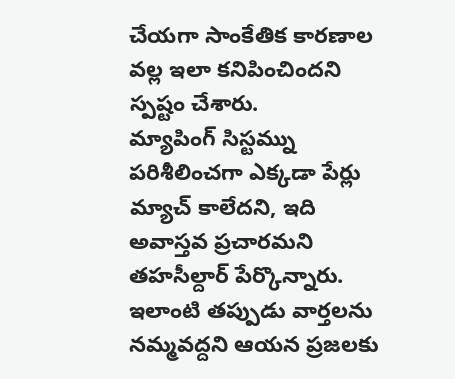చేయగా సాంకేతిక కారణాల వల్ల ఇలా కనిపించిందని స్పష్టం చేశారు.
మ్యాపింగ్ సిస్టమ్ను పరిశీలించగా ఎక్కడా పేర్లు మ్యాచ్ కాలేదని, ఇది అవాస్తవ ప్రచారమని తహసీల్దార్ పేర్కొన్నారు. ఇలాంటి తప్పుడు వార్తలను నమ్మవద్దని ఆయన ప్రజలకు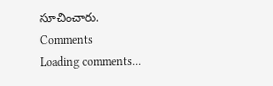సూచించారు.
Comments
Loading comments...